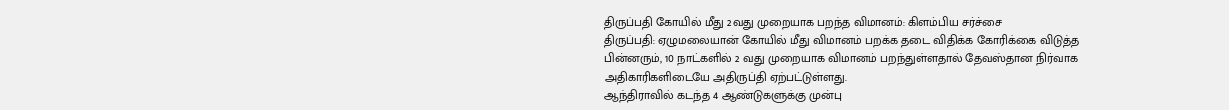திருப்பதி கோயில் மீது 2வது முறையாக பறந்த விமானம்: கிளம்பிய சர்ச்சை
திருப்பதி: ஏழுமலையான் கோயில் மீது விமானம் பறக்க தடை விதிக்க கோரிக்கை விடுத்த பின்னரும், 10 நாட்களில் 2 வது முறையாக விமானம் பறந்துள்ளதால் தேவஸ்தான நிர்வாக அதிகாரிகளிடையே அதிருப்தி ஏற்பட்டுள்ளது.
ஆந்திராவில் கடந்த 4 ஆண்டுகளுக்கு முன்பு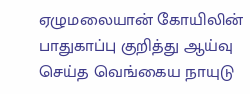ஏழுமலையான் கோயிலின் பாதுகாப்பு குறித்து ஆய்வு செய்த வெங்கைய நாயுடு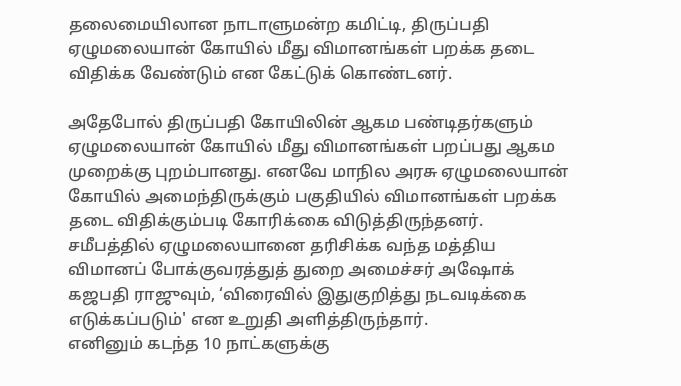தலைமையிலான நாடாளுமன்ற கமிட்டி, திருப்பதி ஏழுமலையான் கோயில் மீது விமானங்கள் பறக்க தடை விதிக்க வேண்டும் என கேட்டுக் கொண்டனர்.

அதேபோல் திருப்பதி கோயிலின் ஆகம பண்டிதர்களும் ஏழுமலையான் கோயில் மீது விமானங்கள் பறப்பது ஆகம முறைக்கு புறம்பானது. எனவே மாநில அரசு ஏழுமலையான் கோயில் அமைந்திருக்கும் பகுதியில் விமானங்கள் பறக்க தடை விதிக்கும்படி கோரிக்கை விடுத்திருந்தனர்.
சமீபத்தில் ஏழுமலையானை தரிசிக்க வந்த மத்திய விமானப் போக்குவரத்துத் துறை அமைச்சர் அஷோக் கஜபதி ராஜுவும், ‘விரைவில் இதுகுறித்து நடவடிக்கை எடுக்கப்படும்' என உறுதி அளித்திருந்தார்.
எனினும் கடந்த 10 நாட்களுக்கு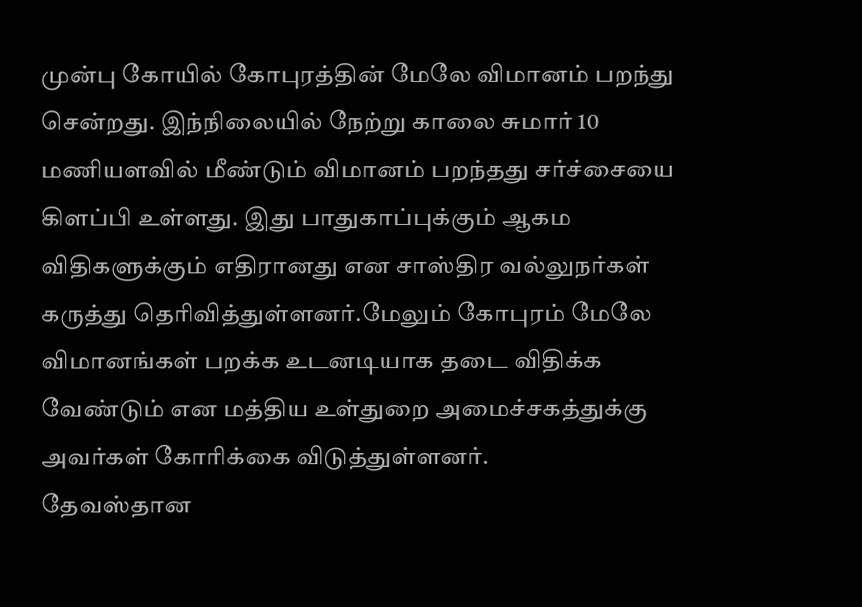முன்பு கோயில் கோபுரத்தின் மேலே விமானம் பறந்து சென்றது. இந்நிலையில் நேற்று காலை சுமார் 10 மணியளவில் மீண்டும் விமானம் பறந்தது சர்ச்சையை கிளப்பி உள்ளது. இது பாதுகாப்புக்கும் ஆகம விதிகளுக்கும் எதிரானது என சாஸ்திர வல்லுநர்கள் கருத்து தெரிவித்துள்ளனர்.மேலும் கோபுரம் மேலே விமானங்கள் பறக்க உடனடியாக தடை விதிக்க வேண்டும் என மத்திய உள்துறை அமைச்சகத்துக்கு அவர்கள் கோரிக்கை விடுத்துள்ளனர்.
தேவஸ்தான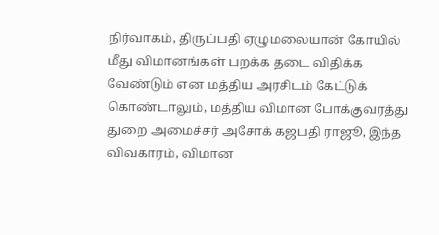நிர்வாகம், திருப்பதி ஏழுமலையான் கோயில் மீது விமானங்கள் பறக்க தடை விதிக்க வேண்டும் என மத்திய அரசிடம் கேட்டுக் கொண்டாலும், மத்திய விமான போக்குவரத்து துறை அமைச்சர் அசோக் கஜபதி ராஜூ, இந்த விவகாரம், விமான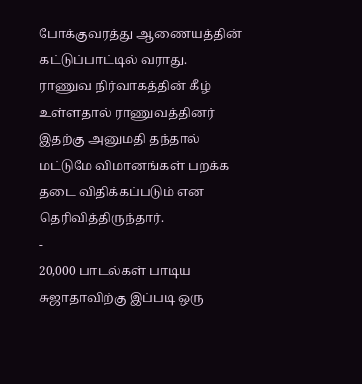போக்குவரத்து ஆணையத்தின் கட்டுப்பாட்டில் வராது.
ராணுவ நிர்வாகத்தின் கீழ் உள்ளதால் ராணுவத்தினர் இதற்கு அனுமதி தந்தால் மட்டுமே விமானங்கள் பறக்க தடை விதிக்கப்படும் என தெரிவித்திருந்தார்.
-
20,000 பாடல்கள் பாடிய சுஜாதாவிற்கு இப்படி ஒரு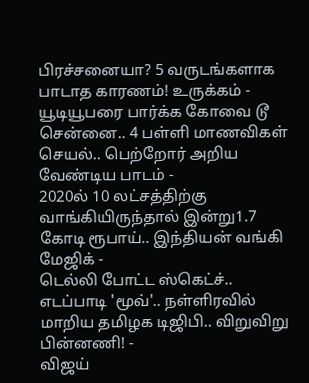பிரச்சனையா? 5 வருடங்களாக பாடாத காரணம்! உருக்கம் -
யூடியூபரை பார்க்க கோவை டூ சென்னை.. 4 பள்ளி மாணவிகள் செயல்.. பெற்றோர் அறிய வேண்டிய பாடம் -
2020ல் 10 லட்சத்திற்கு வாங்கியிருந்தால் இன்று1.7 கோடி ரூபாய்.. இந்தியன் வங்கி மேஜிக் -
டெல்லி போட்ட ஸ்கெட்ச்.. எடப்பாடி 'மூவ்'.. நள்ளிரவில் மாறிய தமிழக டிஜிபி.. விறுவிறு பின்னணி! -
விஜய்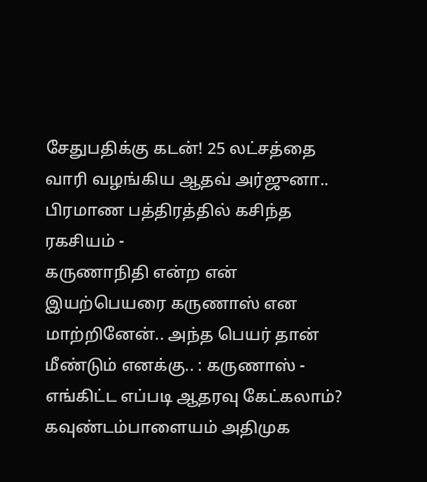சேதுபதிக்கு கடன்! 25 லட்சத்தை வாரி வழங்கிய ஆதவ் அர்ஜுனா.. பிரமாண பத்திரத்தில் கசிந்த ரகசியம் -
கருணாநிதி என்ற என் இயற்பெயரை கருணாஸ் என மாற்றினேன்.. அந்த பெயர் தான் மீண்டும் எனக்கு.. : கருணாஸ் -
எங்கிட்ட எப்படி ஆதரவு கேட்கலாம்? கவுண்டம்பாளையம் அதிமுக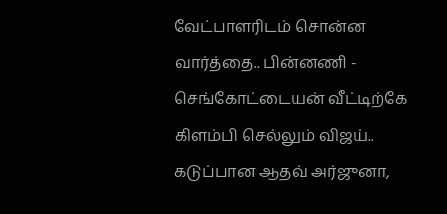வேட்பாளரிடம் சொன்ன வார்த்தை.. பின்னணி -
செங்கோட்டையன் வீட்டிற்கே கிளம்பி செல்லும் விஜய்.. கடுப்பான ஆதவ் அர்ஜுனா,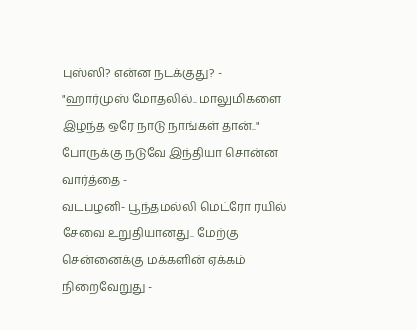புஸ்ஸி? என்ன நடக்குது? -
"ஹார்முஸ் மோதலில்.. மாலுமிகளை இழந்த ஒரே நாடு நாங்கள் தான்.." போருக்கு நடுவே இந்தியா சொன்ன வார்த்தை -
வடபழனி- பூந்தமல்லி மெட்ரோ ரயில் சேவை உறுதியானது.. மேற்கு சென்னைக்கு மக்களின் ஏக்கம் நிறைவேறுது -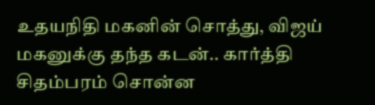உதயநிதி மகனின் சொத்து, விஜய் மகனுக்கு தந்த கடன்.. கார்த்தி சிதம்பரம் சொன்ன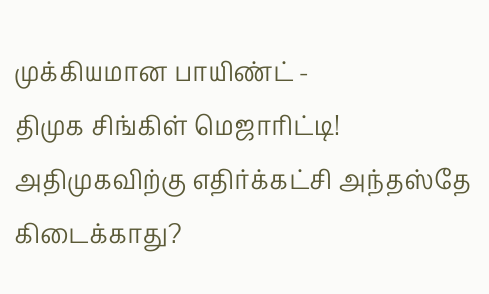முக்கியமான பாயிண்ட் -
திமுக சிங்கிள் மெஜாரிட்டி! அதிமுகவிற்கு எதிர்க்கட்சி அந்தஸ்தே கிடைக்காது?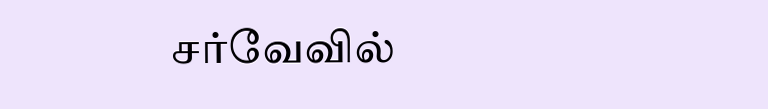சர்வேவில்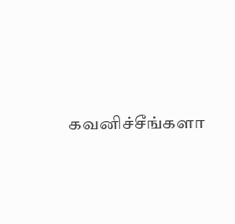கவனிச்சீங்களா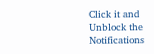Click it and Unblock the Notifications